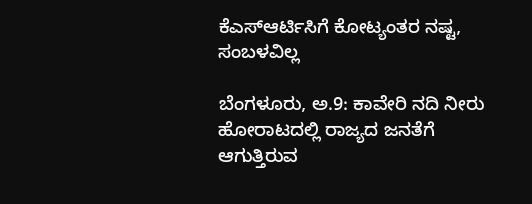ಕೆಎಸ್ಆರ್ಟಿಸಿಗೆ ಕೋಟ್ಯಂತರ ನಷ್ಟ, ಸಂಬಳವಿಲ್ಲ

ಬೆಂಗಳೂರು, ಅ.9: ಕಾವೇರಿ ನದಿ ನೀರು ಹೋರಾಟದಲ್ಲಿ ರಾಜ್ಯದ ಜನತೆಗೆ ಆಗುತ್ತಿರುವ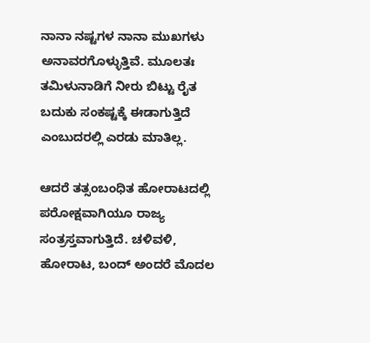ನಾನಾ ನಷ್ಟಗಳ ನಾನಾ ಮುಖಗಳು ಅನಾವರಗೊಳ್ಳುತ್ತಿವೆ. ಮೂಲತಃ ತಮಿಳುನಾಡಿಗೆ ನೀರು ಬಿಟ್ಟು ರೈತ ಬದುಕು ಸಂಕಷ್ಟಕ್ಕೆ ಈಡಾಗುತ್ತಿದೆ ಎಂಬುದರಲ್ಲಿ ಎರಡು ಮಾತಿಲ್ಲ.

ಆದರೆ ತತ್ಸಂಬಂಧಿತ ಹೋರಾಟದಲ್ಲಿ ಪರೋಕ್ಷವಾಗಿಯೂ ರಾಜ್ಯ ಸಂತ್ರಸ್ತವಾಗುತ್ತಿದೆ. ಚಳಿವಳಿ, ಹೋರಾಟ, ಬಂದ್ ಅಂದರೆ ಮೊದಲ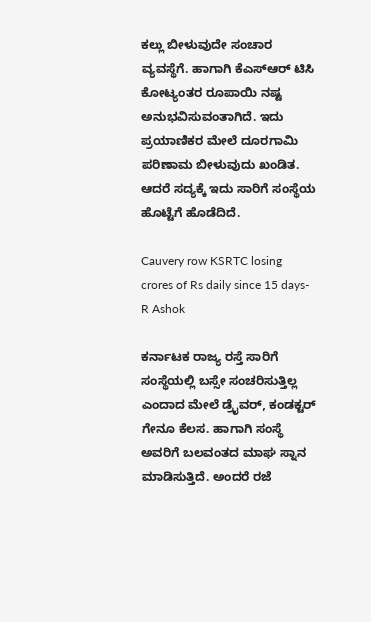ಕಲ್ಲು ಬೀಳುವುದೇ ಸಂಚಾರ ವ್ಯವಸ್ಥೆಗೆ. ಹಾಗಾಗಿ ಕೆಎಸ್ಆರ್ ಟಿಸಿ ಕೋಟ್ಯಂತರ ರೂಪಾಯಿ ನಷ್ಟ ಅನುಭವಿಸುವಂತಾಗಿದೆ. ಇದು ಪ್ರಯಾಣಿಕರ ಮೇಲೆ ದೂರಗಾಮಿ ಪರಿಣಾಮ ಬೀಳುವುದು ಖಂಡಿತ. ಆದರೆ ಸದ್ಯಕ್ಕೆ ಇದು ಸಾರಿಗೆ ಸಂಸ್ಥೆಯ ಹೊಟ್ಟೆಗೆ ಹೊಡೆದಿದೆ.

Cauvery row KSRTC losing crores of Rs daily since 15 days- R Ashok

ಕರ್ನಾಟಕ ರಾಜ್ಯ ರಸ್ತೆ ಸಾರಿಗೆ ಸಂಸ್ಥೆಯಲ್ಲಿ ಬಸ್ಸೇ ಸಂಚರಿಸುತ್ತಿಲ್ಲ ಎಂದಾದ ಮೇಲೆ ಡ್ರೈವರ್, ಕಂಡಕ್ಟರ್ ಗೇನೂ ಕೆಲಸ. ಹಾಗಾಗಿ ಸಂಸ್ಥೆ ಅವರಿಗೆ ಬಲವಂತದ ಮಾಘ ಸ್ನಾನ ಮಾಡಿಸುತ್ತಿದೆ. ಅಂದರೆ ರಜೆ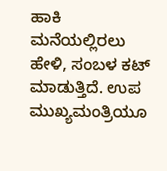ಹಾಕಿ ಮನೆಯಲ್ಲಿರಲು ಹೇಳಿ, ಸಂಬಳ ಕಟ್ ಮಾಡುತ್ತಿದೆ. ಉಪ ಮುಖ್ಯಮಂತ್ರಿಯೂ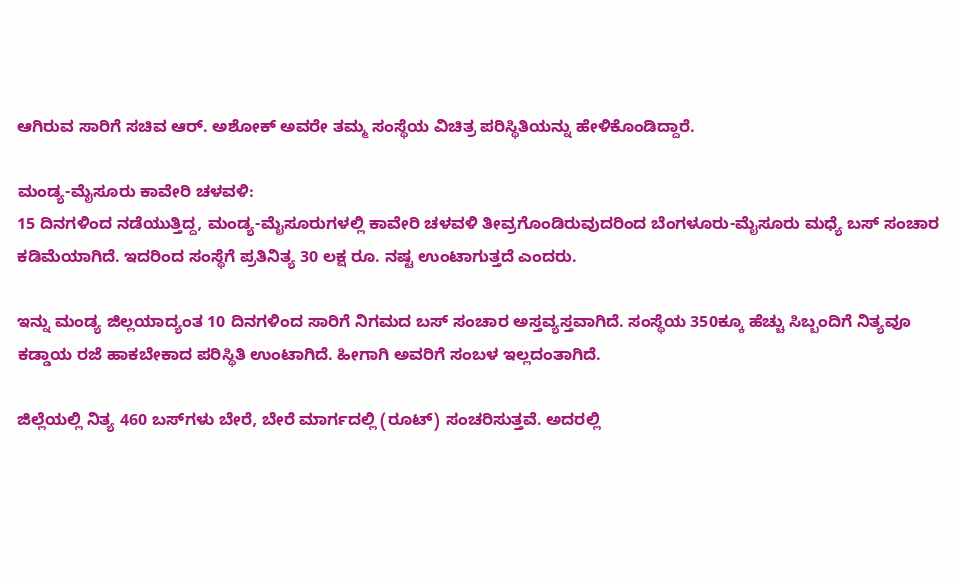ಆಗಿರುವ ಸಾರಿಗೆ ಸಚಿವ ಆರ್. ಅಶೋಕ್ ಅವರೇ ತಮ್ಮ ಸಂಸ್ಥೆಯ ವಿಚಿತ್ರ ಪರಿಸ್ಥಿತಿಯನ್ನು ಹೇಳಿಕೊಂಡಿದ್ದಾರೆ.

ಮಂಡ್ಯ-ಮೈಸೂರು ಕಾವೇರಿ ಚಳವಳಿ:
15 ದಿನಗಳಿಂದ ನಡೆಯುತ್ತಿದ್ದ, ಮಂಡ್ಯ-ಮೈಸೂರುಗಳಲ್ಲಿ ಕಾವೇರಿ ಚಳವಳಿ ತೀವ್ರಗೊಂಡಿರುವುದರಿಂದ ಬೆಂಗಳೂರು-ಮೈಸೂರು ಮಧ್ಯೆ ಬಸ್ ಸಂಚಾರ ಕಡಿಮೆಯಾಗಿದೆ. ಇದರಿಂದ ಸಂಸ್ಥೆಗೆ ಪ್ರತಿನಿತ್ಯ 30 ಲಕ್ಷ ರೂ. ನಷ್ಟ ಉಂಟಾಗುತ್ತದೆ ಎಂದರು.

ಇನ್ನು ಮಂಡ್ಯ ಜಿಲ್ಲಯಾದ್ಯಂತ 10 ದಿನಗಳಿಂದ ಸಾರಿಗೆ ನಿಗಮದ ಬಸ್ ಸಂಚಾರ ಅಸ್ತವ್ಯಸ್ತವಾಗಿದೆ. ಸಂಸ್ಥೆಯ 350ಕ್ಕೂ ಹೆಚ್ಚು ಸಿಬ್ಬಂದಿಗೆ ನಿತ್ಯವೂ ಕಡ್ಡಾಯ ರಜೆ ಹಾಕಬೇಕಾದ ಪರಿಸ್ಥಿತಿ ಉಂಟಾಗಿದೆ. ಹೀಗಾಗಿ ಅವರಿಗೆ ಸಂಬಳ ಇಲ್ಲದಂತಾಗಿದೆ.

ಜಿಲ್ಲೆಯಲ್ಲಿ ನಿತ್ಯ 460 ಬಸ್‌ಗಳು ಬೇರೆ, ಬೇರೆ ಮಾರ್ಗದಲ್ಲಿ (ರೂಟ್) ಸಂಚರಿಸುತ್ತವೆ. ಅದರಲ್ಲಿ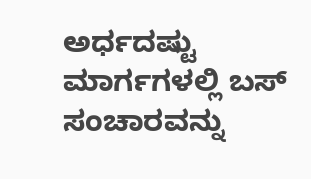ಅರ್ಧದಷ್ಟು ಮಾರ್ಗಗಳಲ್ಲಿ ಬಸ್ ಸಂಚಾರವನ್ನು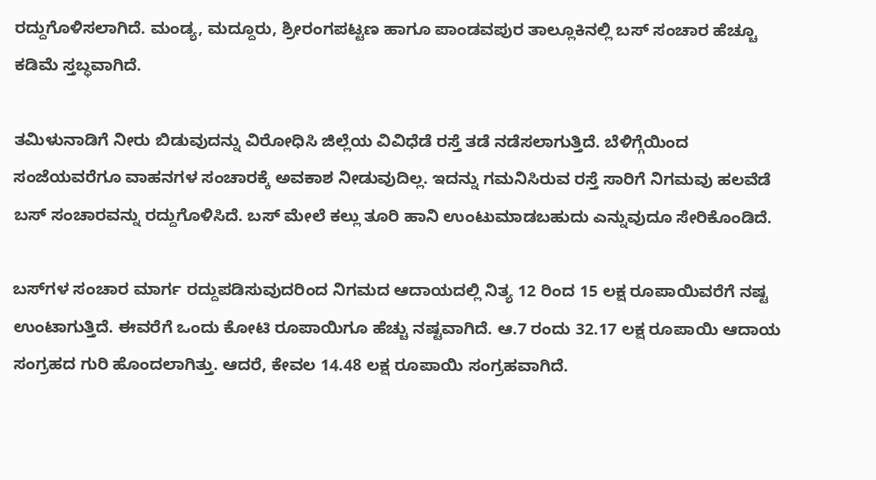ರದ್ದುಗೊಳಿಸಲಾಗಿದೆ. ಮಂಡ್ಯ, ಮದ್ದೂರು, ಶ್ರೀರಂಗಪಟ್ಟಣ ಹಾಗೂ ಪಾಂಡವಪುರ ತಾಲ್ಲೂಕಿನಲ್ಲಿ ಬಸ್ ಸಂಚಾರ ಹೆಚ್ಚೂ ಕಡಿಮೆ ಸ್ತಬ್ಧವಾಗಿದೆ.

ತಮಿಳುನಾಡಿಗೆ ನೀರು ಬಿಡುವುದನ್ನು ವಿರೋಧಿಸಿ ಜಿಲ್ಲೆಯ ವಿವಿಧೆಡೆ ರಸ್ತೆ ತಡೆ ನಡೆಸಲಾಗುತ್ತಿದೆ. ಬೆಳಿಗ್ಗೆಯಿಂದ ಸಂಜೆಯವರೆಗೂ ವಾಹನಗಳ ಸಂಚಾರಕ್ಕೆ ಅವಕಾಶ ನೀಡುವುದಿಲ್ಲ. ಇದನ್ನು ಗಮನಿಸಿರುವ ರಸ್ತೆ ಸಾರಿಗೆ ನಿಗಮವು ಹಲವೆಡೆ ಬಸ್ ಸಂಚಾರವನ್ನು ರದ್ದುಗೊಳಿಸಿದೆ. ಬಸ್ ಮೇಲೆ ಕಲ್ಲು ತೂರಿ ಹಾನಿ ಉಂಟುಮಾಡಬಹುದು ಎನ್ನುವುದೂ ಸೇರಿಕೊಂಡಿದೆ.

ಬಸ್‌ಗಳ ಸಂಚಾರ ಮಾರ್ಗ ರದ್ದುಪಡಿಸುವುದರಿಂದ ನಿಗಮದ ಆದಾಯದಲ್ಲಿ ನಿತ್ಯ 12 ರಿಂದ 15 ಲಕ್ಷ ರೂಪಾಯಿವರೆಗೆ ನಷ್ಟ ಉಂಟಾಗುತ್ತಿದೆ. ಈವರೆಗೆ ಒಂದು ಕೋಟಿ ರೂಪಾಯಿಗೂ ಹೆಚ್ಚು ನಷ್ಟವಾಗಿದೆ. ಆ.7 ರಂದು 32.17 ಲಕ್ಷ ರೂಪಾಯಿ ಆದಾಯ ಸಂಗ್ರಹದ ಗುರಿ ಹೊಂದಲಾಗಿತ್ತು. ಆದರೆ, ಕೇವಲ 14.48 ಲಕ್ಷ ರೂಪಾಯಿ ಸಂಗ್ರಹವಾಗಿದೆ.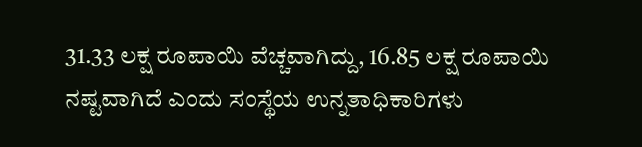31.33 ಲಕ್ಷ ರೂಪಾಯಿ ವೆಚ್ಚವಾಗಿದ್ದು, 16.85 ಲಕ್ಷ ರೂಪಾಯಿ ನಷ್ಟವಾಗಿದೆ ಎಂದು ಸಂಸ್ಥೆಯ ಉನ್ನತಾಧಿಕಾರಿಗಳು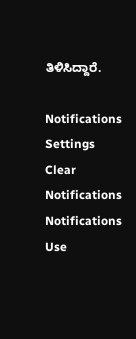ತಿಳಿಸಿದ್ದಾರೆ.

Notifications
Settings
Clear Notifications
Notifications
Use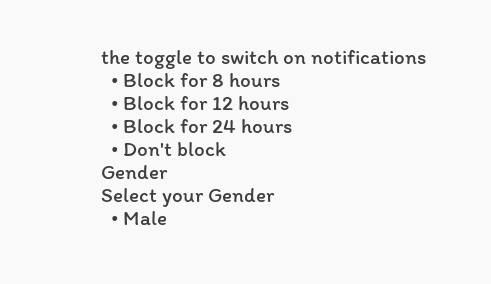the toggle to switch on notifications
  • Block for 8 hours
  • Block for 12 hours
  • Block for 24 hours
  • Don't block
Gender
Select your Gender
  • Male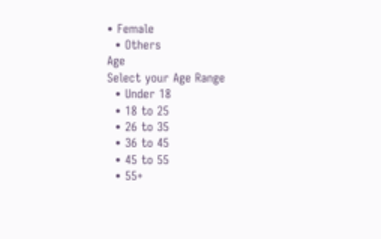• Female
  • Others
Age
Select your Age Range
  • Under 18
  • 18 to 25
  • 26 to 35
  • 36 to 45
  • 45 to 55
  • 55+